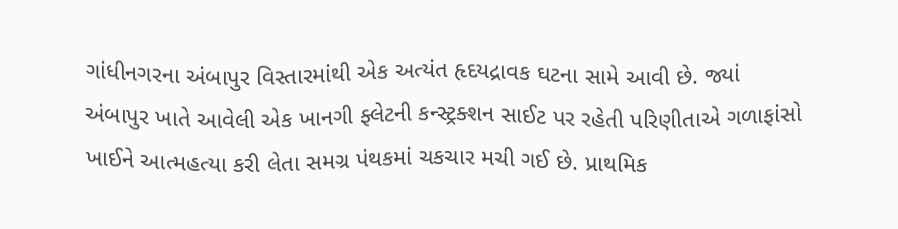ગાંધીનગરના અંબાપુર વિસ્તારમાંથી એક અત્યંત હૃદયદ્રાવક ઘટના સામે આવી છે. જ્યાં અંબાપુર ખાતે આવેલી એક ખાનગી ફ્લેટની કન્સ્ટ્રક્શન સાઈટ પર રહેતી પરિણીતાએ ગળાફાંસો ખાઈને આત્મહત્યા કરી લેતા સમગ્ર પંથકમાં ચકચાર મચી ગઈ છે. પ્રાથમિક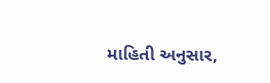માહિતી અનુસાર,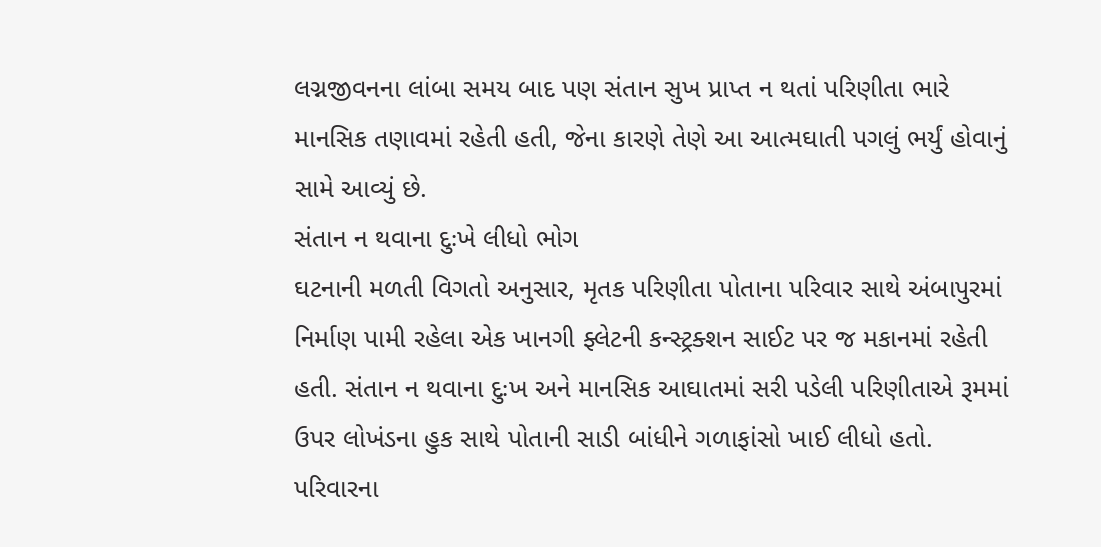લગ્નજીવનના લાંબા સમય બાદ પણ સંતાન સુખ પ્રાપ્ત ન થતાં પરિણીતા ભારે માનસિક તણાવમાં રહેતી હતી, જેના કારણે તેણે આ આત્મઘાતી પગલું ભર્યું હોવાનું સામે આવ્યું છે.
સંતાન ન થવાના દુઃખે લીધો ભોગ
ઘટનાની મળતી વિગતો અનુસાર, મૃતક પરિણીતા પોતાના પરિવાર સાથે અંબાપુરમાં નિર્માણ પામી રહેલા એક ખાનગી ફ્લેટની કન્સ્ટ્રક્શન સાઈટ પર જ મકાનમાં રહેતી હતી. સંતાન ન થવાના દુઃખ અને માનસિક આઘાતમાં સરી પડેલી પરિણીતાએ રૂમમાં ઉપર લોખંડના હુક સાથે પોતાની સાડી બાંધીને ગળાફાંસો ખાઈ લીધો હતો. પરિવારના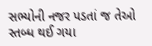સભ્યોની નજર પડતાં જ તેઓ સ્તબ્ધ થઈ ગયા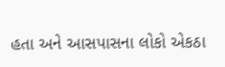હતા અને આસપાસના લોકો એકઠા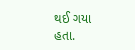થઈ ગયા હતા.